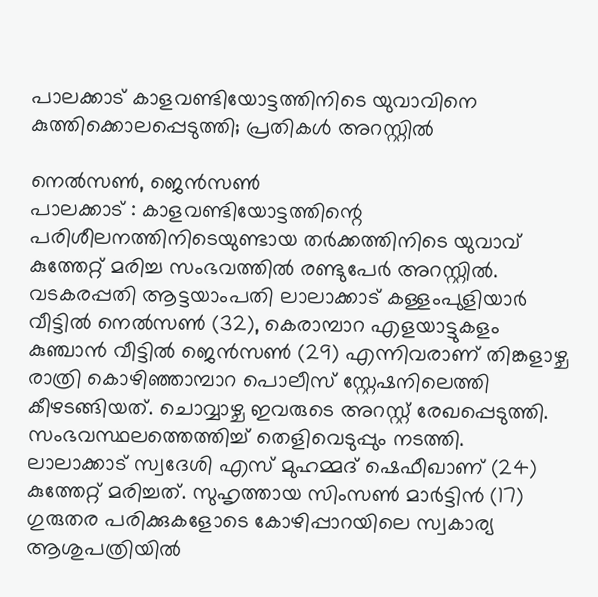പാലക്കാട് കാളവണ്ടിയോട്ടത്തിനിടെ യുവാവിനെ കുത്തിക്കൊലപ്പെടുത്തി; പ്രതികൾ അറസ്റ്റിൽ

നെൽസൺ, ജെൻസൺ
പാലക്കാട് : കാളവണ്ടിയോട്ടത്തിന്റെ പരിശീലനത്തിനിടെയുണ്ടായ തർക്കത്തിനിടെ യുവാവ് കുത്തേറ്റ് മരിച്ച സംഭവത്തിൽ രണ്ടുപേർ അറസ്റ്റിൽ. വടകരപ്പതി ആട്ടയാംപതി ലാലാക്കാട് കള്ളംപുളിയാർ വീട്ടിൽ നെൽസൺ (32), കെരാമ്പാറ എളയാട്ടുകളം കുഞ്ചാൻ വീട്ടിൽ ജെൻസൺ (29) എന്നിവരാണ് തിങ്കളാഴ്ച രാത്രി കൊഴിഞ്ഞാമ്പാറ പൊലീസ് സ്റ്റേഷനിലെത്തി കീഴടങ്ങിയത്. ചൊവ്വാഴ്ച ഇവരുടെ അറസ്റ്റ് രേഖപ്പെടുത്തി. സംഭവസ്ഥലത്തെത്തിച്ച് തെളിവെടുപ്പും നടത്തി.
ലാലാക്കാട് സ്വദേശി എസ് മുഹമ്മദ് ഷെഫീഖാണ് (24) കുത്തേറ്റ് മരിച്ചത്. സുഹൃത്തായ സിംസൺ മാർട്ടിൻ (17) ഗുരുതര പരിക്കുകളോടെ കോഴിപ്പാറയിലെ സ്വകാര്യ ആശുപത്രിയിൽ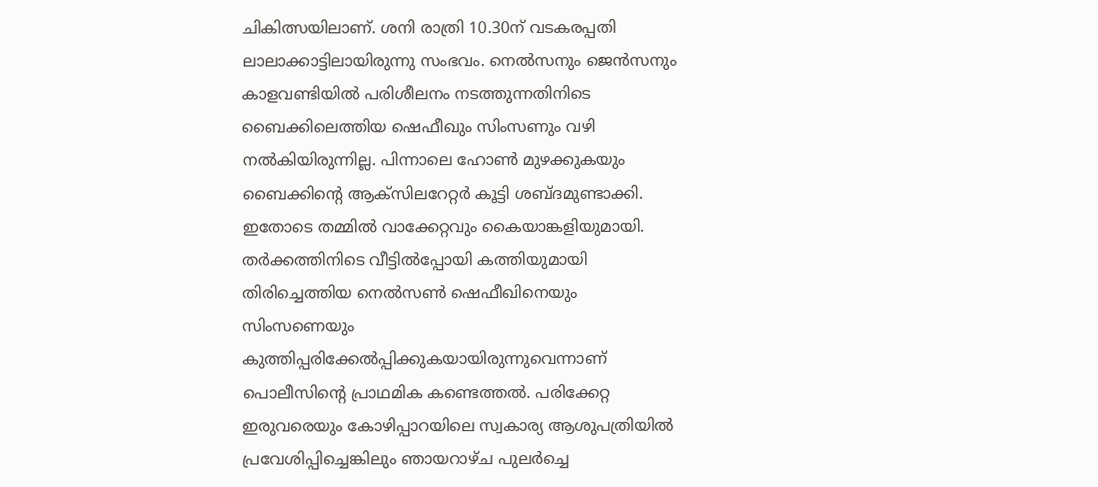ചികിത്സയിലാണ്. ശനി രാത്രി 10.30ന് വടകരപ്പതി ലാലാക്കാട്ടിലായിരുന്നു സംഭവം. നെൽസനും ജെൻസനും കാളവണ്ടിയിൽ പരിശീലനം നടത്തുന്നതിനിടെ ബൈക്കിലെത്തിയ ഷെഫീഖും സിംസണും വഴി നൽകിയിരുന്നില്ല. പിന്നാലെ ഹോൺ മുഴക്കുകയും ബൈക്കിന്റെ ആക്സിലറേറ്റർ കൂട്ടി ശബ്ദമുണ്ടാക്കി. ഇതോടെ തമ്മിൽ വാക്കേറ്റവും കൈയാങ്കളിയുമായി.
തർക്കത്തിനിടെ വീട്ടിൽപ്പോയി കത്തിയുമായി തിരിച്ചെത്തിയ നെൽസൺ ഷെഫീഖിനെയും സിംസണെയും കുത്തിപ്പരിക്കേൽപ്പിക്കുകയായിരുന്നുവെന്നാണ് പൊലീസിന്റെ പ്രാഥമിക കണ്ടെത്തൽ. പരിക്കേറ്റ ഇരുവരെയും കോഴിപ്പാറയിലെ സ്വകാര്യ ആശുപത്രിയിൽ പ്രവേശിപ്പിച്ചെങ്കിലും ഞായറാഴ്ച പുലർച്ചെ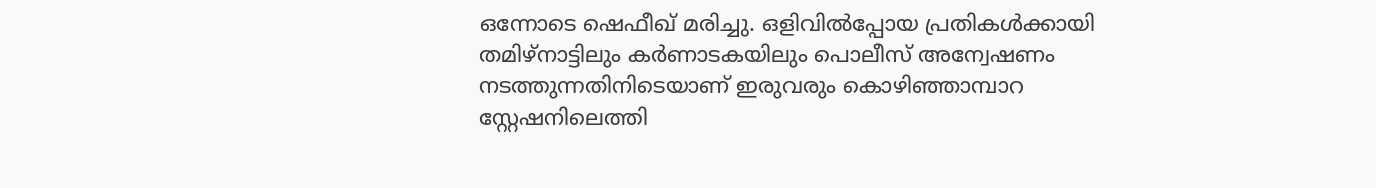ഒന്നോടെ ഷെഫീഖ് മരിച്ചു. ഒളിവിൽപ്പോയ പ്രതികൾക്കായി തമിഴ്നാട്ടിലും കർണാടകയിലും പൊലീസ് അന്വേഷണം നടത്തുന്നതിനിടെയാണ് ഇരുവരും കൊഴിഞ്ഞാമ്പാറ സ്റ്റേഷനിലെത്തി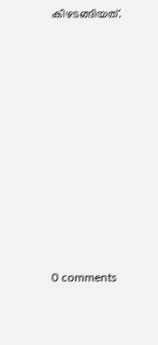കീഴടങ്ങിയത്.










0 comments